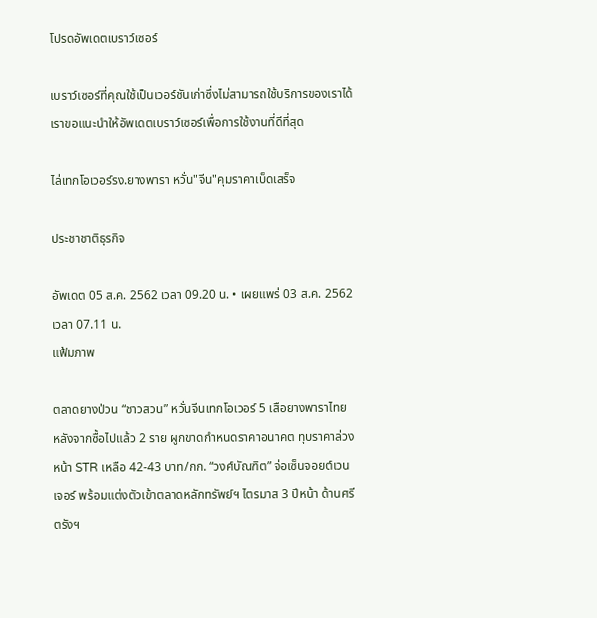โปรดอัพเดตเบราว์เซอร์

เบราว์เซอร์ที่คุณใช้เป็นเวอร์ชันเก่าซึ่งไม่สามารถใช้บริการของเราได้ เราขอแนะนำให้อัพเดตเบราว์เซอร์เพื่อการใช้งานที่ดีที่สุด

ไล่เทกโอเวอร์รง.ยางพารา หวั่น"จีน"คุมราคาเบ็ดเสร็จ

ประชาชาติธุรกิจ

อัพเดต 05 ส.ค. 2562 เวลา 09.20 น. • เผยแพร่ 03 ส.ค. 2562 เวลา 07.11 น.
แฟ้มภาพ

ตลาดยางป่วน “ชาวสวน” หวั่นจีนเทกโอเวอร์ 5 เสือยางพาราไทย หลังจากซื้อไปแล้ว 2 ราย ผูกขาดกำหนดราคาอนาคต ทุบราคาล่วงหน้า STR เหลือ 42-43 บาท/กก. “วงศ์บัณฑิต” จ่อเซ็นจอยต์เวนเจอร์ พร้อมแต่งตัวเข้าตลาดหลักทรัพย์ฯ ไตรมาส 3 ปีหน้า ด้านศรีตรังฯ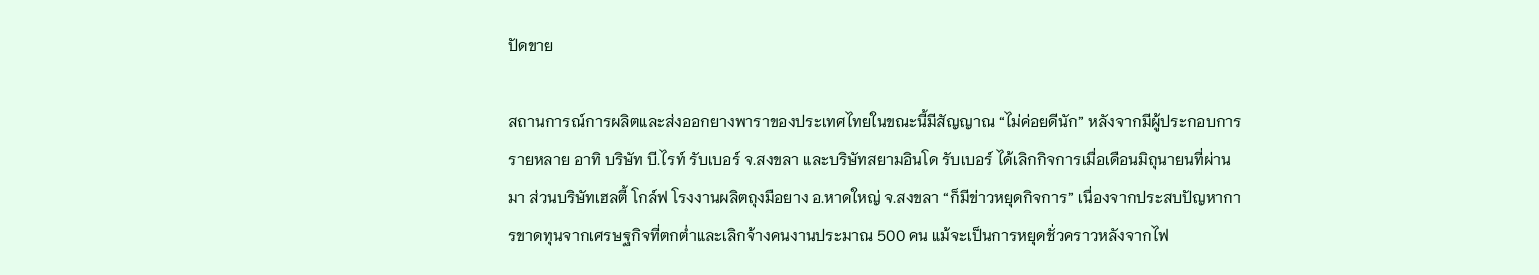ปัดขาย

สถานการณ์การผลิตและส่งออกยางพาราของประเทศไทยในขณะนี้มีสัญญาณ “ไม่ค่อยดีนัก” หลังจากมีผู้ประกอบการรายหลาย อาทิ บริษัท บี.ไรท์ รับเบอร์ จ.สงขลา และบริษัทสยามอินโด รับเบอร์ ได้เลิกกิจการเมื่อเดือนมิถุนายนที่ผ่านมา ส่วนบริษัทเฮลตี้ โกล์ฟ โรงงานผลิตถุงมือยาง อ.หาดใหญ่ จ.สงขลา “ก็มีข่าวหยุดกิจการ” เนื่องจากประสบปัญหาการขาดทุนจากเศรษฐกิจที่ตกต่ำและเลิกจ้างคนงานประมาณ 500 คน แม้จะเป็นการหยุดชั่วคราวหลังจากไฟ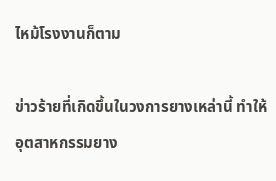ไหม้โรงงานก็ตาม

ข่าวร้ายที่เกิดขึ้นในวงการยางเหล่านี้ ทำให้อุตสาหกรรมยาง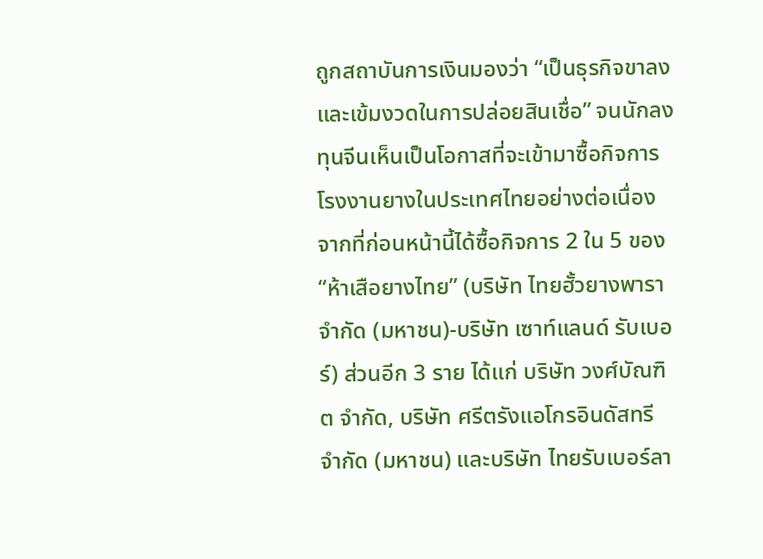ถูกสถาบันการเงินมองว่า “เป็นธุรกิจขาลงและเข้มงวดในการปล่อยสินเชื่อ” จนนักลงทุนจีนเห็นเป็นโอกาสที่จะเข้ามาซื้อกิจการโรงงานยางในประเทศไทยอย่างต่อเนื่อง จากที่ก่อนหน้านี้ได้ซื้อกิจการ 2 ใน 5 ของ “ห้าเสือยางไทย” (บริษัท ไทยฮั้วยางพารา จำกัด (มหาชน)-บริษัท เซาท์แลนด์ รับเบอร์) ส่วนอีก 3 ราย ได้แก่ บริษัท วงศ์บัณฑิต จำกัด, บริษัท ศรีตรังแอโกรอินดัสทรี จำกัด (มหาชน) และบริษัท ไทยรับเบอร์ลา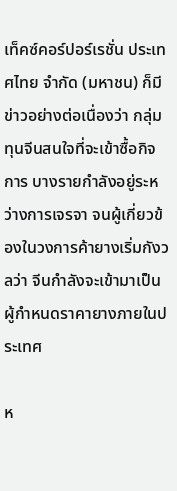เท็คซ์คอร์ปอร์เรชั่น ประเทศไทย จำกัด (มหาชน) ก็มีข่าวอย่างต่อเนื่องว่า กลุ่มทุนจีนสนใจที่จะเข้าซื้อกิจการ บางรายกำลังอยู่ระหว่างการเจรจา จนผู้เกี่ยวข้องในวงการค้ายางเริ่มกังวลว่า จีนกำลังจะเข้ามาเป็นผู้กำหนดราคายางภายในประเทศ

ห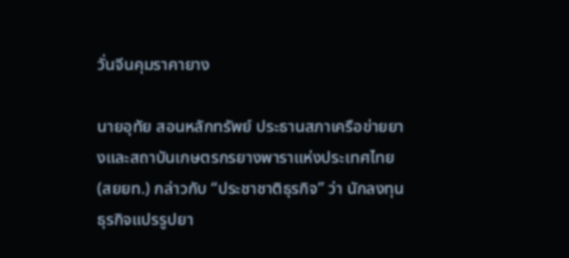วั่นจีนคุมราคายาง

นายอุทัย สอนหลักทรัพย์ ประธานสภาเครือข่ายยางและสถาบันเกษตรกรยางพาราแห่งประเทศไทย (สยยท.) กล่าวกับ “ประชาชาติธุรกิจ” ว่า นักลงทุนธุรกิจแปรรูปยา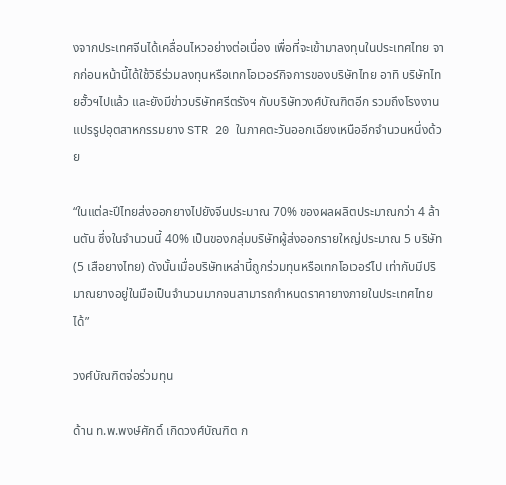งจากประเทศจีนได้เคลื่อนไหวอย่างต่อเนื่อง เพื่อที่จะเข้ามาลงทุนในประเทศไทย จากก่อนหน้านี้ได้ใช้วิธีร่วมลงทุนหรือเทกโอเวอร์กิจการของบริษัทไทย อาทิ บริษัทไทยฮั้วฯไปแล้ว และยังมีข่าวบริษัทศรีตรังฯ กับบริษัทวงศ์บัณฑิตอีก รวมถึงโรงงานแปรรูปอุตสาหกรรมยาง STR 20 ในภาคตะวันออกเฉียงเหนืออีกจำนวนหนึ่งด้วย

“ในแต่ละปีไทยส่งออกยางไปยังจีนประมาณ 70% ของผลผลิตประมาณกว่า 4 ล้านตัน ซึ่งในจำนวนนี้ 40% เป็นของกลุ่มบริษัทผู้ส่งออกรายใหญ่ประมาณ 5 บริษัท (5 เสือยางไทย) ดังนั้นเมื่อบริษัทเหล่านี้ถูกร่วมทุนหรือเทกโอเวอร์ไป เท่ากับมีปริมาณยางอยู่ในมือเป็นจำนวนมากจนสามารถกำหนดราคายางภายในประเทศไทยได้”

วงศ์บัณฑิตจ่อร่วมทุน

ด้าน ท.พ.พงษ์ศักดิ์ เกิดวงศ์บัณฑิต ก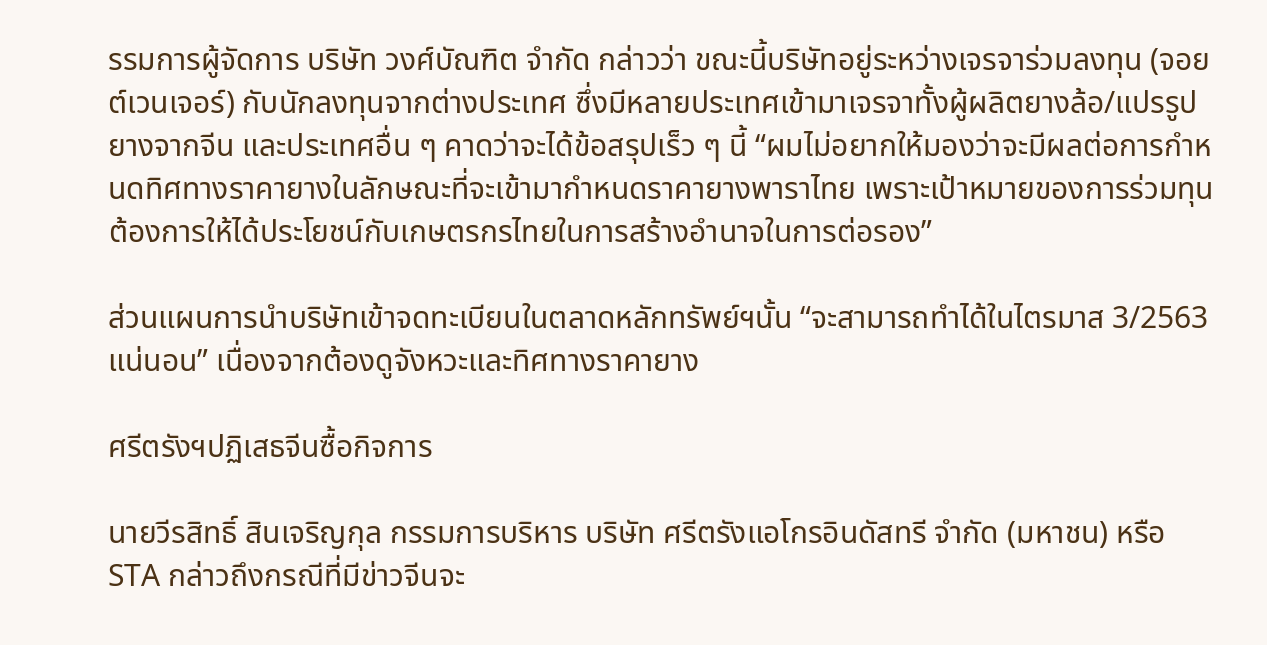รรมการผู้จัดการ บริษัท วงศ์บัณฑิต จำกัด กล่าวว่า ขณะนี้บริษัทอยู่ระหว่างเจรจาร่วมลงทุน (จอยต์เวนเจอร์) กับนักลงทุนจากต่างประเทศ ซึ่งมีหลายประเทศเข้ามาเจรจาทั้งผู้ผลิตยางล้อ/แปรรูปยางจากจีน และประเทศอื่น ๆ คาดว่าจะได้ข้อสรุปเร็ว ๆ นี้ “ผมไม่อยากให้มองว่าจะมีผลต่อการกำหนดทิศทางราคายางในลักษณะที่จะเข้ามากำหนดราคายางพาราไทย เพราะเป้าหมายของการร่วมทุนต้องการให้ได้ประโยชน์กับเกษตรกรไทยในการสร้างอำนาจในการต่อรอง”

ส่วนแผนการนำบริษัทเข้าจดทะเบียนในตลาดหลักทรัพย์ฯนั้น “จะสามารถทำได้ในไตรมาส 3/2563 แน่นอน” เนื่องจากต้องดูจังหวะและทิศทางราคายาง

ศรีตรังฯปฏิเสธจีนซื้อกิจการ

นายวีรสิทธิ์ สินเจริญกุล กรรมการบริหาร บริษัท ศรีตรังแอโกรอินดัสทรี จำกัด (มหาชน) หรือ STA กล่าวถึงกรณีที่มีข่าวจีนจะ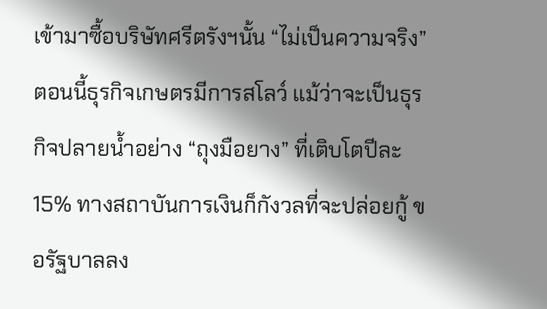เข้ามาซื้อบริษัทศรีตรังฯนั้น “ไม่เป็นความจริง” ตอนนี้ธุรกิจเกษตรมีการสโลว์ แม้ว่าจะเป็นธุรกิจปลายน้ำอย่าง “ถุงมือยาง” ที่เติบโตปีละ 15% ทางสถาบันการเงินก็กังวลที่จะปล่อยกู้ ขอรัฐบาลลง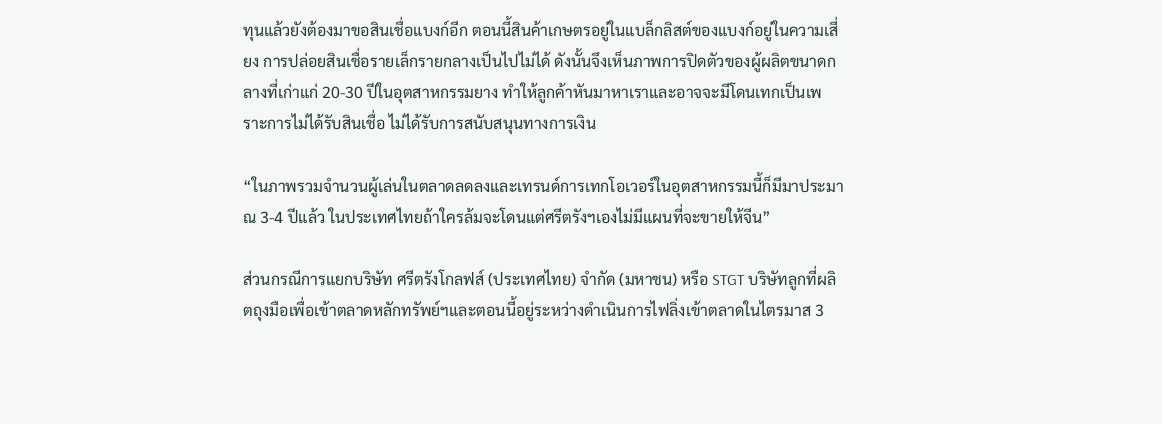ทุนแล้วยังต้องมาขอสินเชื่อแบงก์อีก ตอนนี้สินค้าเกษตรอยู่ในแบล็กลิสต์ของแบงก์อยู่ในความเสี่ยง การปล่อยสินเชื่อรายเล็กรายกลางเป็นไปไม่ได้ ดังนั้นจึงเห็นภาพการปิดตัวของผู้ผลิตขนาดกลางที่เก่าแก่ 20-30 ปีในอุตสาหกรรมยาง ทำให้ลูกค้าหันมาหาเราและอาจจะมีโดนเทกเป็นเพราะการไม่ได้รับสินเชื่อ ไม่ได้รับการสนับสนุนทางการเงิน

“ในภาพรวมจำนวนผู้เล่นในตลาดลดลงและเทรนด์การเทกโอเวอร์ในอุตสาหกรรมนี้ก็มีมาประมาณ 3-4 ปีแล้ว ในประเทศไทยถ้าใครล้มจะโดนแต่ศรีตรังฯเองไม่มีแผนที่จะขายให้จีน”

ส่วนกรณีการแยกบริษัท ศรีตรังโกลฟส์ (ประเทศไทย) จำกัด (มหาชน) หรือ STGT บริษัทลูกที่ผลิตถุงมือเพื่อเข้าตลาดหลักทรัพย์ฯและตอนนี้อยู่ระหว่างดำเนินการไฟลิ่งเข้าตลาดในไตรมาส 3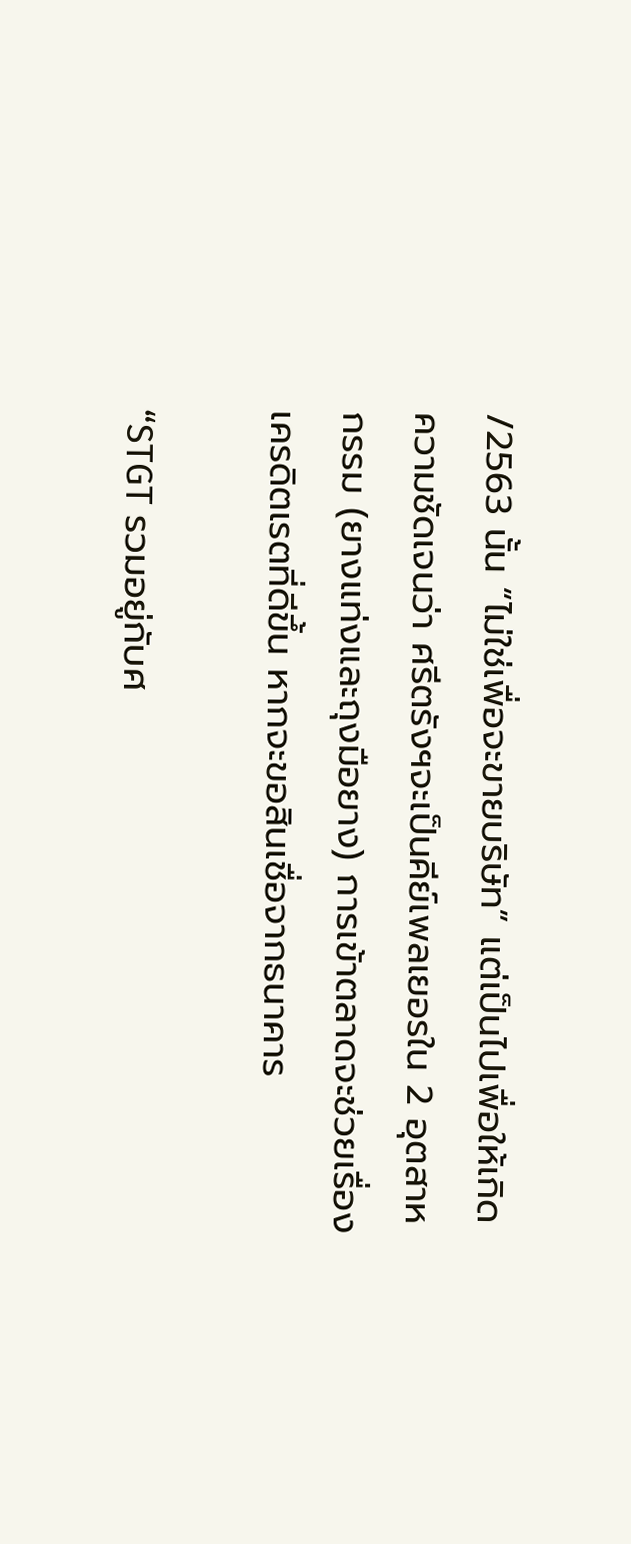/2563 นั้น “ไม่ใช่เพื่อจะขายบริษัท” แต่เป็นไปเพื่อให้เกิดความชัดเจนว่า ศรีตรังฯจะเป็นคีย์เพลเยอรใน 2 อุตสาหกรรม (ยางแท่งและถุงมือยาง) การเข้าตลาดจะช่วยเรื่องเครดิตเรตที่ดีขึ้น หากจะขอสินเชื่อจากธนาคาร

“STGT รวมอยู่กับศ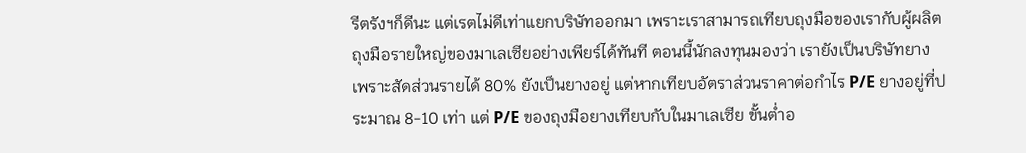รีตรังฯก็ดีนะ แต่เรตไม่ดีเท่าแยกบริษัทออกมา เพราะเราสามารถเทียบถุงมือของเรากับผู้ผลิตถุงมือรายใหญ่ของมาเลเซียอย่างเพียร์ได้ทันที ตอนนี้นักลงทุนมองว่า เรายังเป็นบริษัทยาง เพราะสัดส่วนรายได้ 80% ยังเป็นยางอยู่ แต่หากเทียบอัตราส่วนราคาต่อกำไร P/E ยางอยู่ที่ประมาณ 8-10 เท่า แต่ P/E ของถุงมือยางเทียบกับในมาเลเซีย ขั้นต่ำอ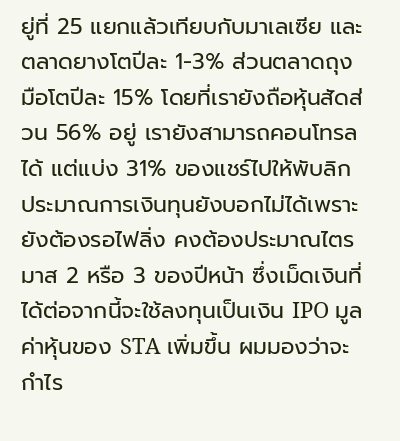ยู่ที่ 25 แยกแล้วเทียบกับมาเลเซีย และตลาดยางโตปีละ 1-3% ส่วนตลาดถุงมือโตปีละ 15% โดยที่เรายังถือหุ้นสัดส่วน 56% อยู่ เรายังสามารถคอนโทรลได้ แต่แบ่ง 31% ของแชร์ไปให้พับลิก ประมาณการเงินทุนยังบอกไม่ได้เพราะยังต้องรอไฟลิ่ง คงต้องประมาณไตรมาส 2 หรือ 3 ของปีหน้า ซึ่งเม็ดเงินที่ได้ต่อจากนี้จะใช้ลงทุนเป็นเงิน IPO มูลค่าหุ้นของ STA เพิ่มขึ้น ผมมองว่าจะกำไร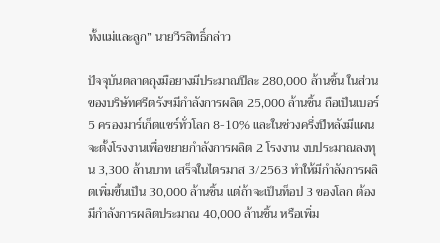ทั้งแม่และลูก” นายวีรสิทธิ์กล่าว

ปัจจุบันตลาดถุงมือยางมีประมาณปีละ 280,000 ล้านชิ้น ในส่วนของบริษัทศรีตรังฯมีกำลังการผลิต 25,000 ล้านชิ้น ถือเป็นเบอร์ 5 ครองมาร์เก็ตแชร์ทั่วโลก 8-10% และในช่วงครึ่งปีหลังมีแผนจะตั้งโรงงานเพื่อขยายกำลังการผลิต 2 โรงงาน งบประมาณลงทุน 3,300 ล้านบาท เสร็จในไตรมาส 3/2563 ทำให้มีกำลังการผลิตเพิ่มขึ้นเป็น 30,000 ล้านชิ้น แต่ถ้าจะเป็นท็อป 3 ของโลก ต้องมีกำลังการผลิตประมาณ 40,000 ล้านชิ้น หรือเพิ่ม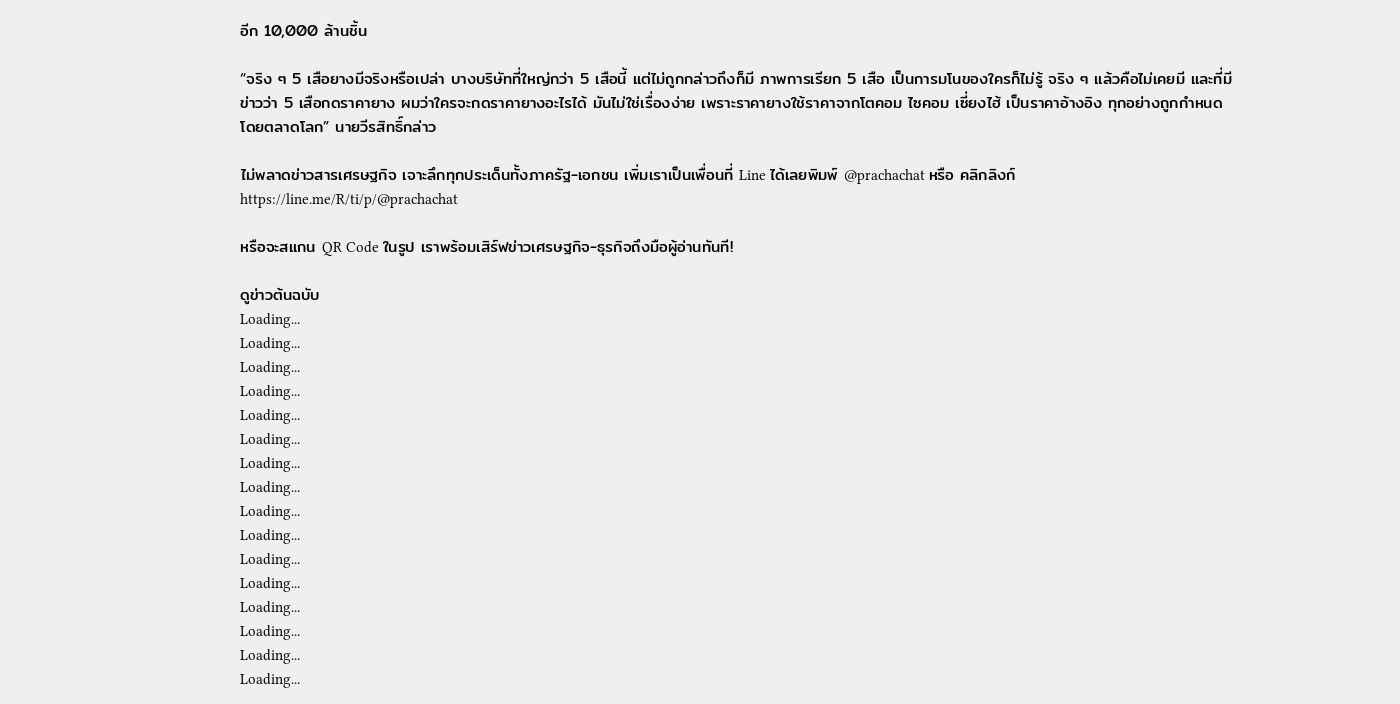อีก 10,000 ล้านชิ้น

“จริง ๆ 5 เสือยางมีจริงหรือเปล่า บางบริษัทที่ใหญ่กว่า 5 เสือนี้ แต่ไม่ถูกกล่าวถึงก็มี ภาพการเรียก 5 เสือ เป็นการมโนของใครก็ไม่รู้ จริง ๆ แล้วคือไม่เคยมี และที่มีข่าวว่า 5 เสือกดราคายาง ผมว่าใครจะกดราคายางอะไรได้ มันไม่ใช่เรื่องง่าย เพราะราคายางใช้ราคาจากโตคอม ไซคอม เซี่ยงไฮ้ เป็นราคาอ้างอิง ทุกอย่างถูกกำหนดโดยตลาดโลก” นายวีรสิทธิ์กล่าว

ไม่พลาดข่าวสารเศรษฐกิจ เจาะลึกทุกประเด็นทั้งภาครัฐ-เอกชน เพิ่มเราเป็นเพื่อนที่ Line ได้เลยพิมพ์ @prachachat หรือ คลิกลิงก์ https://line.me/R/ti/p/@prachachat

หรือจะสแกน QR Code ในรูป เราพร้อมเสิร์ฟข่าวเศรษฐกิจ-ธุรกิจถึงมือผู้อ่านทันที!

ดูข่าวต้นฉบับ
Loading...
Loading...
Loading...
Loading...
Loading...
Loading...
Loading...
Loading...
Loading...
Loading...
Loading...
Loading...
Loading...
Loading...
Loading...
Loading...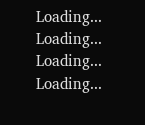Loading...
Loading...
Loading...
Loading...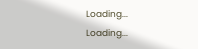Loading...
Loading...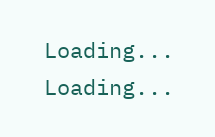Loading...
Loading...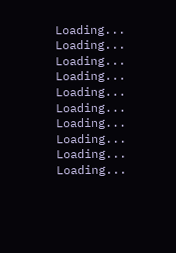Loading...
Loading...
Loading...
Loading...
Loading...
Loading...
Loading...
Loading...
Loading...
Loading...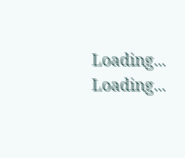Loading...
Loading...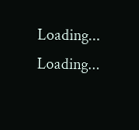Loading...
Loading...